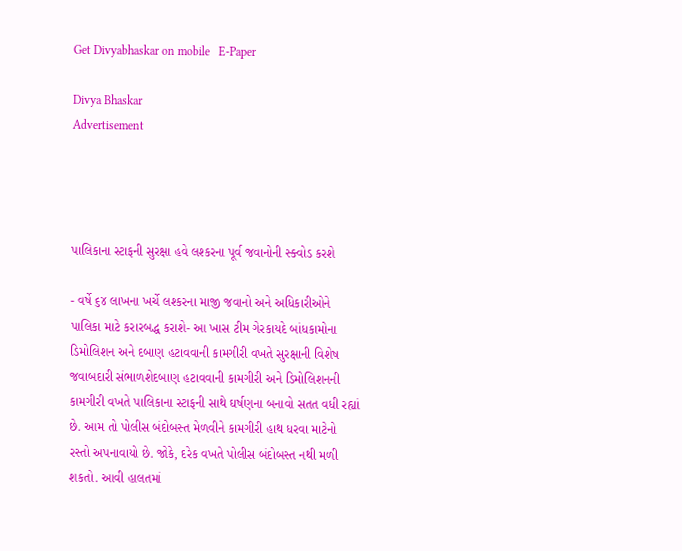Get Divyabhaskar on mobile   E-Paper

Divya Bhaskar
Advertisement




પાલિકાના સ્ટાફની સુરક્ષા હવે લશ્કરના પૂર્વ જવાનોની સ્ક્વોડ કરશે

- વર્ષે ૬૪ લાખના ખર્ચે લશ્કરના માજી જવાનો અને અધિકારીઓને પાલિકા માટે કરારબદ્ધ કરાશે- આ ખાસ ટીમ ગેરકાયદે બાંધકામોના ડિમોલિશન અને દબાણ હટાવવાની કામગીરી વખતે સુરક્ષાની વિશેષ જવાબદારી સંભાળશેદબાણ હટાવવાની કામગીરી અને ડિમોલિશનની કામગીરી વખતે પાલિકાના સ્ટાફની સાથે ઘર્ષણના બનાવો સતત વધી રહ્યાં છે. આમ તો પોલીસ બંદોબસ્ત મેળવીને કામગીરી હાથ ધરવા માટેનો રસ્તો અપનાવાયો છે. જોકે, દરેક વખતે પોલીસ બંદોબસ્ત નથી મળી શકતો. આવી હાલતમાં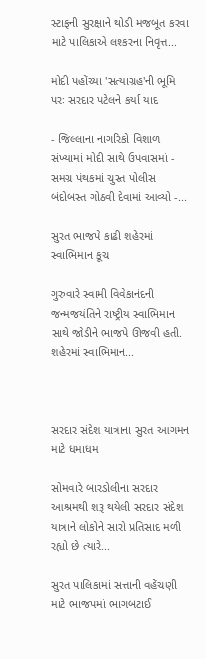સ્ટાફની સુરક્ષાને થોડી મજબૂત કરવા માટે પાલિકાએ લશ્કરના નિવૃત્ત...

મોદી પહોંચ્યા 'સત્યાગ્રહ'ની ભૂમિ પરઃ સરદાર પટેલને કર્યા યાદ

- જિલ્લાના નાગરિકો વિશાળ સંખ્યામાં મોદી સાથે ઉપવાસમાં - સમગ્ર પંથકમાં ચુસ્ત પોલીસ બંદોબસ્ત ગોઠવી દેવામાં આવ્યો -...

સુરત ભાજપે કાઢી શહેરમાં સ્વાભિમાન કૂચ

ગુરુવારે સ્વામી વિવેકાનંદની જન્મજયંતિને રાષ્ટ્રીય સ્વાભિમાન સાથે જોડીને ભાજપે ઊજવી હતી. શહેરમાં સ્વાભિમાન...



સરદાર સંદેશ યાત્રાના સુરત આગમન માટે ધમાધમ

સોમવારે બારડોલીના સરદાર આશ્રમથી શરૂ થયેલી સરદાર સંદેશ યાત્રાને લોકોને સારો પ્રતિસાદ મળી રહ્યો છે ત્યારે...

સુરત પાલિકામાં સત્તાની વહેંચણી માટે ભાજપમાં ભાગબટાઈ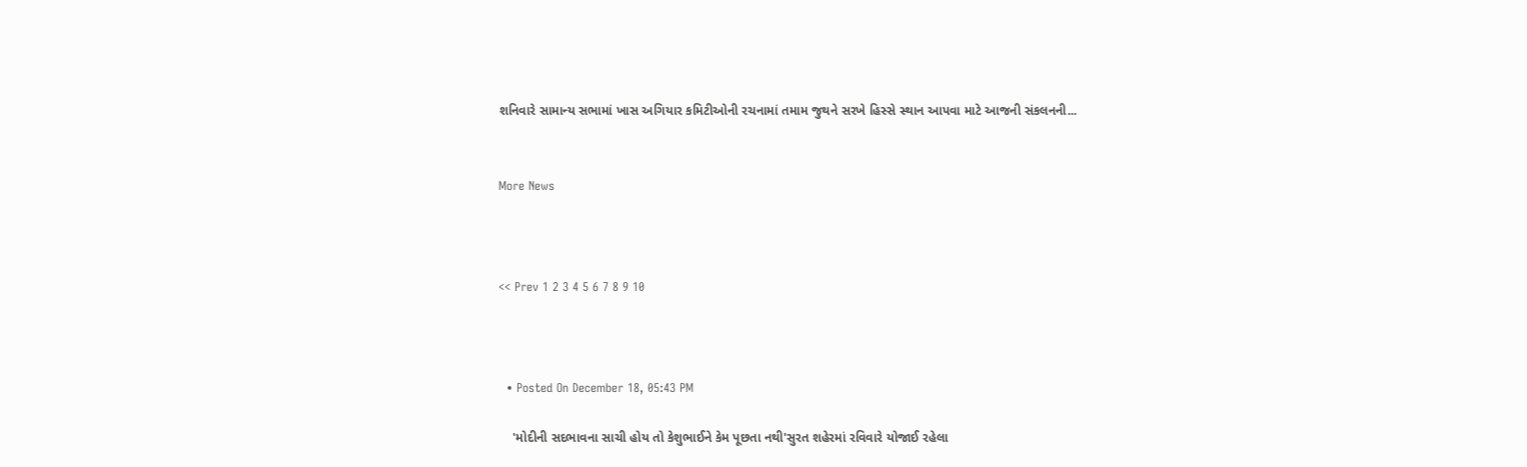શનિવારે સામાન્ય સભામાં ખાસ અગિયાર કમિટીઓની રચનામાં તમામ જુથને સરખે હિસ્સે સ્થાન આપવા માટે આજની સંકલનની...


More News



<< Prev 1 2 3 4 5 6 7 8 9 10



  • Posted On December 18, 05:43 PM

    'મોદીની સદભાવના સાચી હોય તો કેશુભાઈને કેમ પૂછતા નથી'સુરત શહેરમાં રવિવારે યોજાઈ રહેલા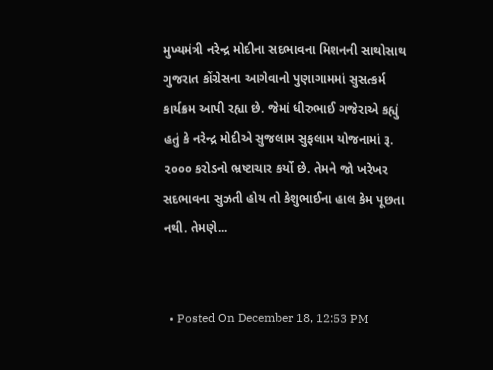મુખ્યમંત્રી નરેન્દ્ર મોદીના સદભાવના મિશનની સાથોસાથ ગુજરાત કોંગ્રેસના આગેવાનો પુણાગામમાં સુસત્કર્મ કાર્યક્રમ આપી રહ્યા છે. જેમાં ધીરુભાઈ ગજેરાએ કહ્યું હતું કે નરેન્દ્ર મોદીએ સુજલામ સુફલામ યોજનામાં રૂ. ૨૦૦૦ કરોડનો ભ્રષ્ટાચાર કર્યો છે. તેમને જો ખરેખર સદભાવના સુઝતી હોય તો કેશુભાઈના હાલ કેમ પૂછતા નથી. તેમણે...


  • Posted On December 18, 12:53 PM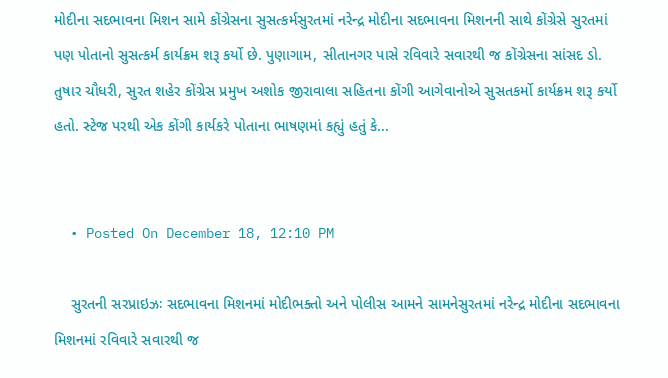મોદીના સદભાવના મિશન સામે કોંગ્રેસના સુસત્કર્મસુરતમાં નરેન્દ્ર મોદીના સદભાવના મિશનની સાથે કોંગ્રેસે સુરતમાં પણ પોતાનો સુસત્કર્મ કાર્યક્રમ શરૂ કર્યો છે. પુણાગામ, સીતાનગર પાસે રવિવારે સવારથી જ કોંગ્રેસના સાંસદ ડો. તુષાર ચૌધરી, સુરત શહેર કોંગ્રેસ પ્રમુખ અશોક જીરાવાલા સહિતના કોંગી આગેવાનોએ સુસતકર્મો કાર્યક્રમ શરૂ કર્યો હતો. સ્ટેજ પરથી એક કોંગી કાર્યકરે પોતાના ભાષણમાં કહ્યું હતું કે...


  • Posted On December 18, 12:10 PM

    સુરતની સરપ્રાઇઝઃ સદભાવના મિશનમાં મોદીભક્તો અને પોલીસ આમને સામનેસુરતમાં નરેન્દ્ર મોદીના સદભાવના મિશનમાં રવિવારે સવારથી જ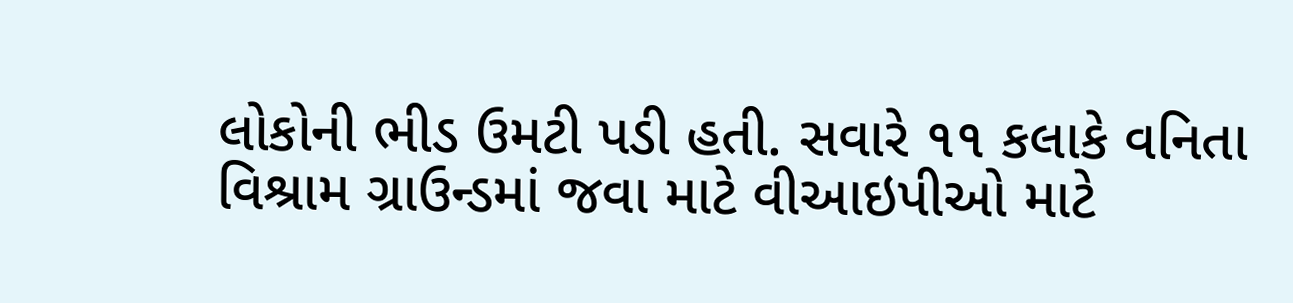લોકોની ભીડ ઉમટી પડી હતી. સવારે ૧૧ કલાકે વનિતા વિશ્રામ ગ્રાઉન્ડમાં જવા માટે વીઆઇપીઓ માટે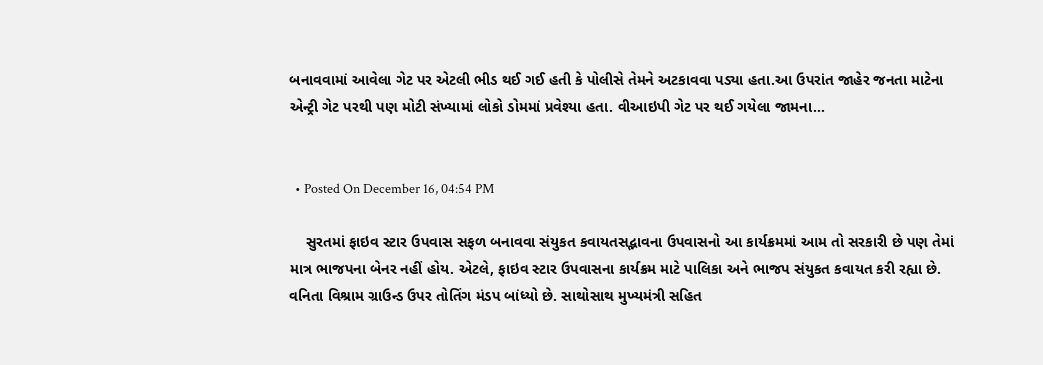બનાવવામાં આવેલા ગેટ પર એટલી ભીડ થઈ ગઈ હતી કે પોલીસે તેમને અટકાવવા પડ્યા હતા.આ ઉપરાંત જાહેર જનતા માટેના એન્ટ્રી ગેટ પરથી પણ મોટી સંખ્યામાં લોકો ડોમમાં પ્રવેશ્યા હતા. વીઆઇપી ગેટ પર થઈ ગયેલા જામના...


  • Posted On December 16, 04:54 PM

    સુરતમાં ફાઇવ સ્ટાર ઉપવાસ સફળ બનાવવા સંયુકત કવાયતસદ્ભાવના ઉપવાસનો આ કાર્યક્રમમાં આમ તો સરકારી છે પણ તેમાં માત્ર ભાજપના બેનર નહીં હોય. એટલે, ફાઇવ સ્ટાર ઉપવાસના કાર્યક્રમ માટે પાલિકા અને ભાજપ સંયુકત કવાયત કરી રહ્યા છે. વનિતા વિશ્રામ ગ્રાઉન્ડ ઉપર તોતિંગ મંડપ બાંધ્યો છે. સાથોસાથ મુખ્યમંત્રી સહિત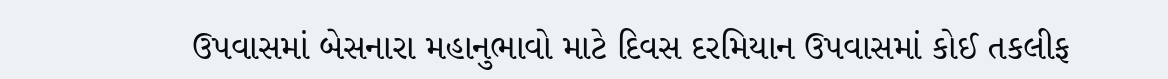ઉપવાસમાં બેસનારા મહાનુભાવો માટે દિવસ દરમિયાન ઉપવાસમાં કોઈ તકલીફ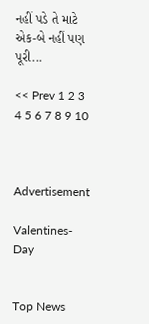નહીં પડે તે માટે એક-બે નહીં પણ પૂરી...

<< Prev 1 2 3 4 5 6 7 8 9 10



Advertisement

Valentines-Day


Top News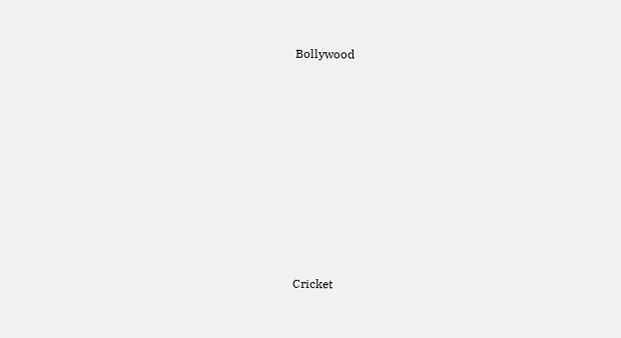Bollywood











Cricket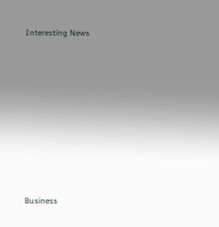Interesting News











Business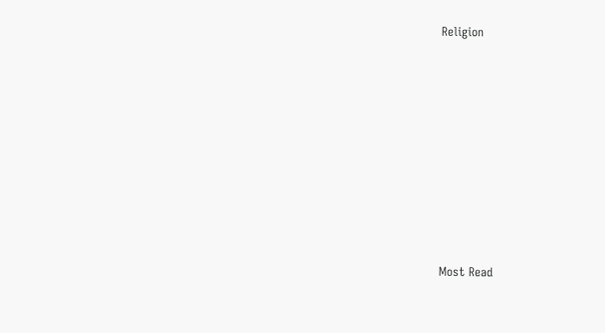Religion











Most Read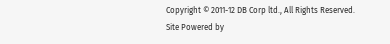Copyright © 2011-12 DB Corp ltd., All Rights Reserved.
Site Powered by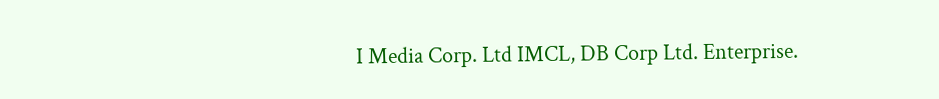I Media Corp. Ltd IMCL, DB Corp Ltd. Enterprise.